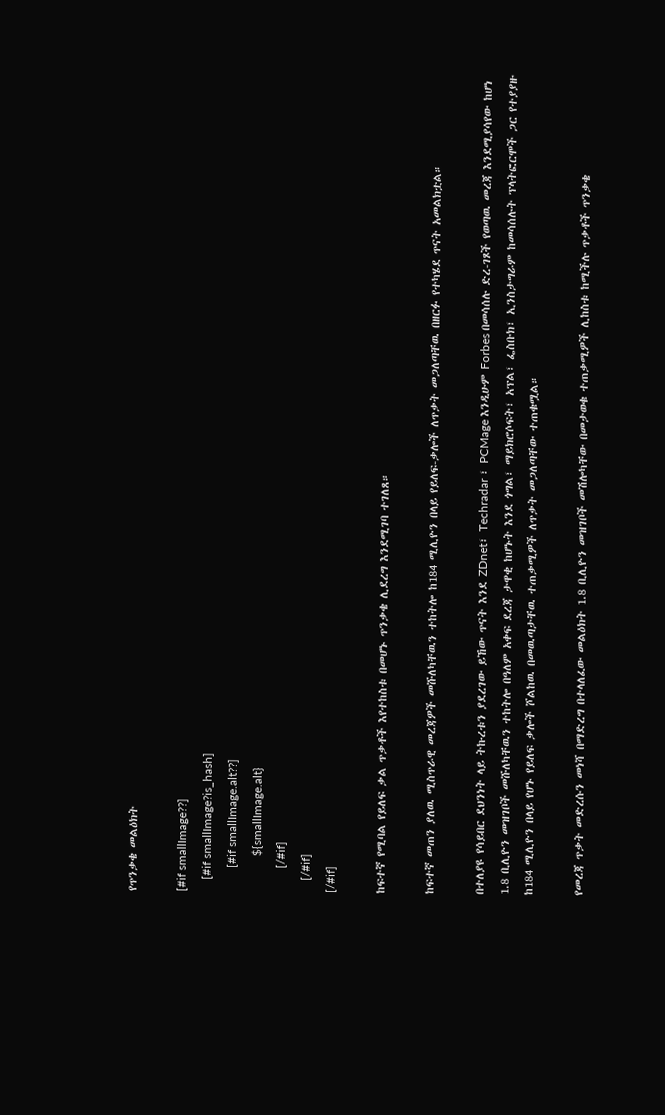የጥንቃቄ መልዕክት

[#if smallImage??]
    [#if smallImage?is_hash]
        [#if smallImage.alt??]
            ${smallImage.alt}
        [/#if]
    [/#if]
[/#if]

ከፍተኛ የሚባል የይለፍ ቃል ጥቃቶች እየተከስቱ በመሆኑ ጥንቃቄ ሊደረግ እንደሚገባ ተገለጸ።

ከፍተኛ መጠን ያለዉ ሚስጥራዊ መረጃዎች መሹለካቸዉን ተከትሎ ከ184 ሚሊዮን በላይ የይለፍ-ቃሎች ለጥቃት መጋለጣቸዉ በዘርፉ የተካሄደ ጥናት አመልክቷል።

በተለያዩ የሳይበር ደህንነት ላይ ትኩረቱን ያደረገው ይኸው ጥናት እንደ ZDnet፣ Techradar ፣ PCMage እንዲሁም Forbes በመሳሰሉ ድረ-ገጾች የወጣዉ መረጃ እንደሚያሳየው ከሆነ 1.8 ቢሊዮን መዝገቦች መሹለካቸዉን ተከትሎ በዓለም አቀፍ ደረጃ ታዋቂ ከሆኑት እንደ ጎግል፣ ማይክሮሶፍት፣ አፕል፣ ፌስቡክ፣ ኢንስታግራም ከመሳሰሉት ፕላትፎርሞች ጋር የተያያዙ ከ184 ሚሊዮን በላይ የሆኑ የይለፍ ቃሎች ሾልከዉ በመዉጣታቸዉ ተጠቃሚዎች ለጥቃት መጋለጣቸው ተጠቁሟል።

የመረጃ ጥቃት መድረሱን መነሻ በማድረግ በተላለፈው መልዕክት 1.8 ቢሊዮን መዝገቦች መሽሎካቸው በመታወቁ ተጠቃሚዎች ሊከስቱ ከሚችሉ ጥቃቶች ጥንቃቄ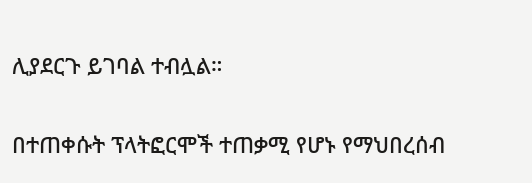ሊያደርጉ ይገባል ተብሏል።

በተጠቀሱት ፕላትፎርሞች ተጠቃሚ የሆኑ የማህበረሰብ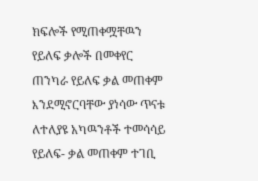ክፍሎች የሚጠቀሟቸዉን የይለፍ ቃሎች በመቀየር ጠንካራ የይለፍ ቃል መጠቀም እንደሚኖርባቸው ያነሳው ጥናቱ ለተለያዩ አካዉንቶች ተመሳሳይ የይለፍ- ቃል መጠቀም ተገቢ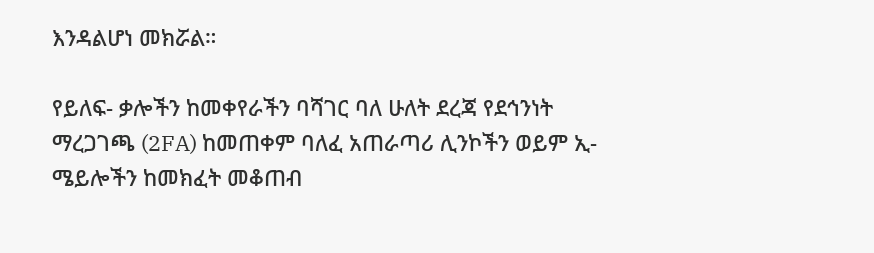እንዳልሆነ መክሯል።

የይለፍ- ቃሎችን ከመቀየራችን ባሻገር ባለ ሁለት ደረጃ የደኅንነት ማረጋገጫ (2FA) ከመጠቀም ባለፈ አጠራጣሪ ሊንኮችን ወይም ኢ-ሜይሎችን ከመክፈት መቆጠብ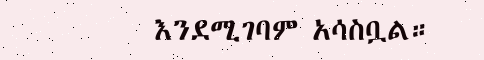እንደሚገባም አሳስቧል።